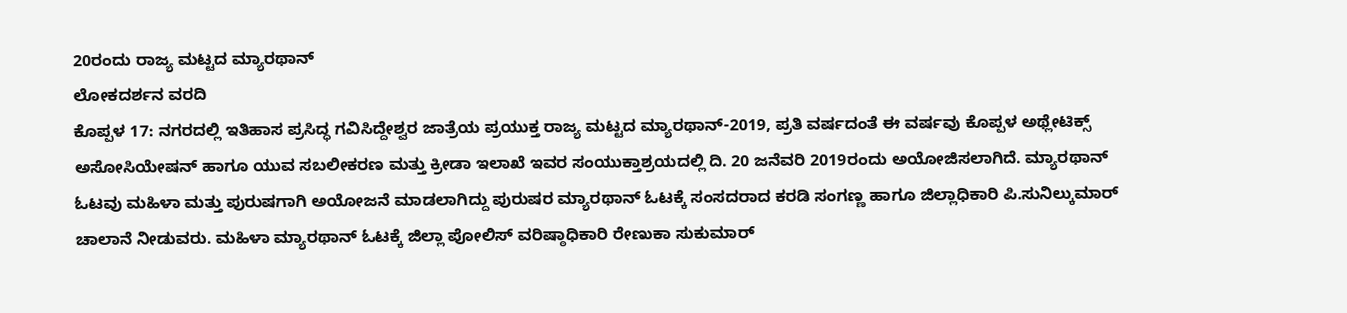20ರಂದು ರಾಜ್ಯ ಮಟ್ಟದ ಮ್ಯಾರಥಾನ್
ಲೋಕದರ್ಶನ ವರದಿ
ಕೊಪ್ಪಳ 17: ನಗರದಲ್ಲಿ ಇತಿಹಾಸ ಪ್ರಸಿದ್ಧ ಗವಿಸಿದ್ದೇಶ್ವರ ಜಾತ್ರೆಯ ಪ್ರಯುಕ್ತ ರಾಜ್ಯ ಮಟ್ಟದ ಮ್ಯಾರಥಾನ್-2019, ಪ್ರತಿ ವರ್ಷದಂತೆ ಈ ವರ್ಷವು ಕೊಪ್ಪಳ ಅಥ್ಲೇಟಿಕ್ಸ್ ಅಸೋಸಿಯೇಷನ್ ಹಾಗೂ ಯುವ ಸಬಲೀಕರಣ ಮತ್ತು ಕ್ರೀಡಾ ಇಲಾಖೆ ಇವರ ಸಂಯುಕ್ತಾಶ್ರಯದಲ್ಲಿ ದಿ. 20 ಜನೆವರಿ 2019ರಂದು ಅಯೋಜಿಸಲಾಗಿದೆ. ಮ್ಯಾರಥಾನ್ ಓಟವು ಮಹಿಳಾ ಮತ್ತು ಪುರುಷಗಾಗಿ ಅಯೋಜನೆ ಮಾಡಲಾಗಿದ್ದು ಪುರುಷರ ಮ್ಯಾರಥಾನ್ ಓಟಕ್ಕೆ ಸಂಸದರಾದ ಕರಡಿ ಸಂಗಣ್ಣ ಹಾಗೂ ಜಿಲ್ಲಾಧಿಕಾರಿ ಪಿ.ಸುನಿಲ್ಕುಮಾರ್ ಚಾಲಾನೆ ನೀಡುವರು. ಮಹಿಳಾ ಮ್ಯಾರಥಾನ್ ಓಟಕ್ಕೆ ಜಿಲ್ಲಾ ಪೋಲಿಸ್ ವರಿಷ್ಠಾಧಿಕಾರಿ ರೇಣುಕಾ ಸುಕುಮಾರ್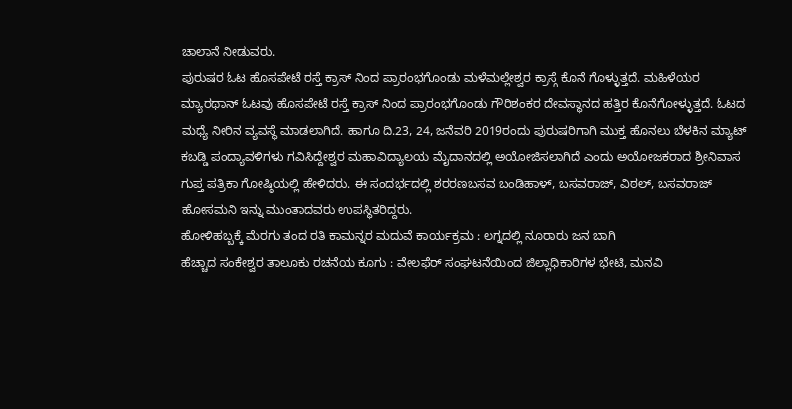ಚಾಲಾನೆ ನೀಡುವರು.
ಪುರುಷರ ಓಟ ಹೊಸಪೇಟೆ ರಸ್ತೆ ಕ್ರಾಸ್ ನಿಂದ ಪ್ರಾರಂಭಗೊಂಡು ಮಳೆಮಲ್ಲೇಶ್ವರ ಕ್ರಾಸ್ಗೆ ಕೊನೆ ಗೊಳ್ಳುತ್ತದೆ. ಮಹಿಳೆಯರ ಮ್ಯಾರಥಾನ್ ಓಟವು ಹೊಸಪೇಟೆ ರಸ್ತೆ ಕ್ರಾಸ್ ನಿಂದ ಪ್ರಾರಂಭಗೊಂಡು ಗೌರಿಶಂಕರ ದೇವಸ್ಥಾನದ ಹತ್ತಿರ ಕೊನೆಗೋಳ್ಳುತ್ತದೆ. ಓಟದ ಮಧ್ಯೆ ನೀರಿನ ವ್ಯವಸ್ಥೆ ಮಾಡಲಾಗಿದೆ. ಹಾಗೂ ದಿ.23, 24, ಜನೆವರಿ 2019ರಂದು ಪುರುಷರಿಗಾಗಿ ಮುಕ್ತ ಹೊನಲು ಬೆಳಕಿನ ಮ್ಯಾಟ್ ಕಬಡ್ಡಿ ಪಂದ್ಯಾವಳಿಗಳು ಗವಿಸಿದ್ದೇಶ್ವರ ಮಹಾವಿದ್ಯಾಲಯ ಮೈದಾನದಲ್ಲಿ ಅಯೋಜಿಸಲಾಗಿದೆ ಎಂದು ಅಯೋಜಕರಾದ ಶ್ರೀನಿವಾಸ ಗುಪ್ತ ಪತ್ರಿಕಾ ಗೋಷ್ಠಿಯಲ್ಲಿ ಹೇಳಿದರು. ಈ ಸಂದರ್ಭದಲ್ಲಿ ಶರರಣಬಸವ ಬಂಡಿಹಾಳ್, ಬಸವರಾಜ್, ವಿಠಲ್, ಬಸವರಾಜ್ ಹೋಸಮನಿ ಇನ್ನು ಮುಂತಾದವರು ಉಪಸ್ಥಿತರಿದ್ದರು.
ಹೋಳಿಹಬ್ಬಕ್ಕೆ ಮೆರಗು ತಂದ ರತಿ ಕಾಮನ್ನರ ಮದುವೆ ಕಾರ್ಯಕ್ರಮ : ಲಗ್ನದಲ್ಲಿ ನೂರಾರು ಜನ ಬಾಗಿ
ಹೆಚ್ಚಾದ ಸಂಕೇಶ್ವರ ತಾಲೂಕು ರಚನೆಯ ಕೂಗು : ವೇಲಫೆರ್ ಸಂಘಟನೆಯಿಂದ ಜಿಲ್ಲಾಧಿಕಾರಿಗಳ ಭೇಟಿ, ಮನವಿ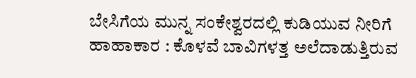ಬೇಸಿಗೆಯ ಮುನ್ನ ಸಂಕೇಶ್ವರದಲ್ಲಿ ಕುಡಿಯುವ ನೀರಿಗೆ ಹಾಹಾಕಾರ : ಕೊಳವೆ ಬಾವಿಗಳತ್ತ ಅಲೆದಾಡುತ್ತಿರುವ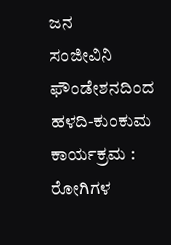ಜನ
ಸಂಜೀವಿನಿ ಫೌಂಡೇಶನದಿಂದ ಹಳದಿ-ಕುಂಕುಮ ಕಾರ್ಯಕ್ರಮ : ರೋಗಿಗಳ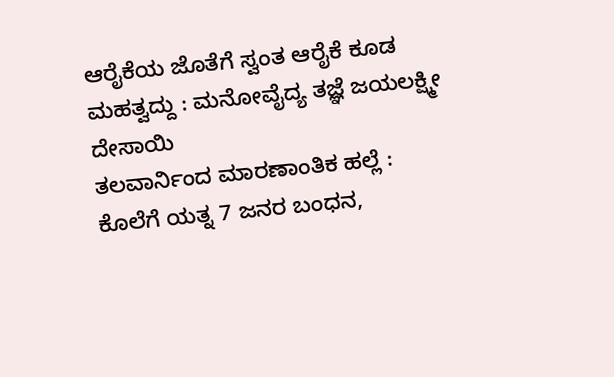ಆರೈಕೆಯ ಜೊತೆಗೆ ಸ್ವಂತ ಆರೈಕೆ ಕೂಡ ಮಹತ್ವದ್ದು : ಮನೋವೈದ್ಯ ತಜ್ಞೆ ಜಯಲಕ್ಷ್ಮೀ ದೇಸಾಯಿ
ತಲವಾರ್ನಿಂದ ಮಾರಣಾಂತಿಕ ಹಲ್ಲೆ : ಕೊಲೆಗೆ ಯತ್ನ 7 ಜನರ ಬಂಧನ,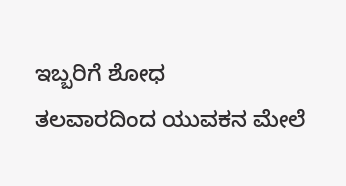ಇಬ್ಬರಿಗೆ ಶೋಧ
ತಲವಾರದಿಂದ ಯುವಕನ ಮೇಲೆ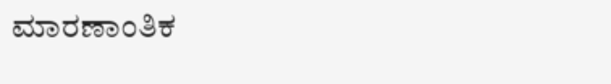ಮಾರಣಾಂತಿಕ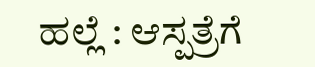ಹಲ್ಲೆ : ಆಸ್ಪತ್ರೆಗೆ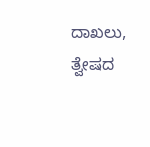ದಾಖಲು, ತ್ವೇಷದ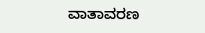ವಾತಾವರಣ